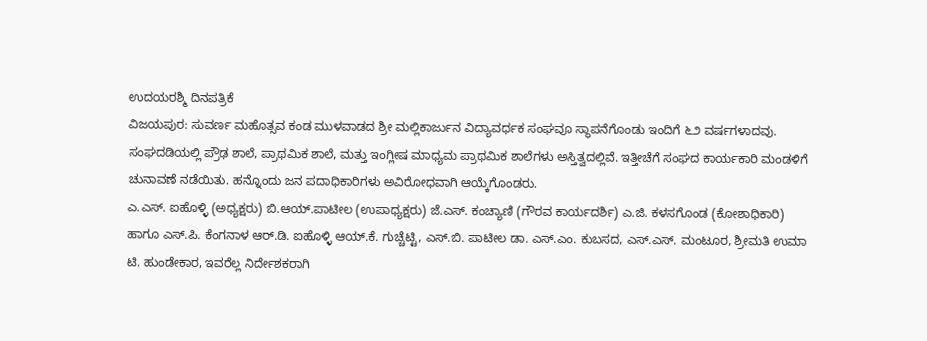ಉದಯರಶ್ಮಿ ದಿನಪತ್ರಿಕೆ
ವಿಜಯಪುರ: ಸುವರ್ಣ ಮಹೊತ್ಸವ ಕಂಡ ಮುಳವಾಡದ ಶ್ರೀ ಮಲ್ಲಿಕಾರ್ಜುನ ವಿದ್ಯಾವರ್ಧಕ ಸಂಘವೂ ಸ್ಥಾಪನೆಗೊಂಡು ಇಂದಿಗೆ ೬೨ ವರ್ಷಗಳಾದವು. ಸಂಘದಡಿಯಲ್ಲಿ ಪ್ರೌಢ ಶಾಲೆ, ಪ್ರಾಥಮಿಕ ಶಾಲೆ, ಮತ್ತು ಇಂಗ್ಲೀಷ ಮಾಧ್ಯಮ ಪ್ರಾಥಮಿಕ ಶಾಲೆಗಳು ಅಸ್ತಿತ್ವದಲ್ಲಿವೆ. ಇತ್ತೀಚೆಗೆ ಸಂಘದ ಕಾರ್ಯಕಾರಿ ಮಂಡಳಿಗೆ ಚುನಾವಣೆ ನಡೆಯಿತು. ಹನ್ನೊಂದು ಜನ ಪದಾಧಿಕಾರಿಗಳು ಅವಿರೋಧವಾಗಿ ಆಯ್ಕೆಗೊಂಡರು.
ಎ.ಎಸ್. ಐಹೊಳ್ಳಿ (ಅಧ್ಯಕ್ಷರು) ಬಿ.ಆಯ್.ಪಾಟೀಲ (ಉಪಾಧ್ಯಕ್ಷರು) ಜೆ.ಎಸ್. ಕಂಚ್ಯಾಣಿ (ಗೌರವ ಕಾರ್ಯದರ್ಶಿ) ಎ.ಜಿ. ಕಳಸಗೊಂಡ (ಕೋಶಾಧಿಕಾರಿ) ಹಾಗೂ ಎಸ್.ಪಿ. ಕೆಂಗನಾಳ ಆರ್.ಡಿ. ಐಹೊಳ್ಳಿ ಆಯ್.ಕೆ. ಗುಚ್ಚೆಟ್ಟಿ, ಎಸ್.ಬಿ. ಪಾಟೀಲ ಡಾ. ಎಸ್.ಎಂ. ಕುಬಸದ, ಎಸ್.ಎಸ್. ಮಂಟೂರ, ಶ್ರೀಮತಿ ಉಮಾ ಟಿ. ಹುಂಡೇಕಾರ, ಇವರೆಲ್ಲ ನಿರ್ದೇಶಕರಾಗಿ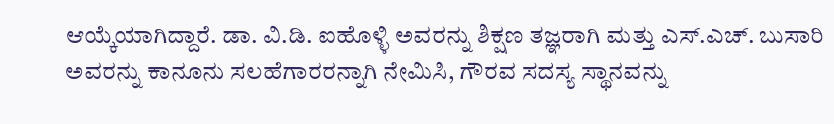ಆಯ್ಕೆಯಾಗಿದ್ದಾರೆ. ಡಾ. ವಿ.ಡಿ. ಐಹೊಳ್ಳಿ ಅವರನ್ನು ಶಿಕ್ಷಣ ತಜ್ಞರಾಗಿ ಮತ್ತು ಎಸ್.ಎಚ್. ಬುಸಾರಿ ಅವರನ್ನು ಕಾನೂನು ಸಲಹೆಗಾರರನ್ನಾಗಿ ನೇಮಿಸಿ, ಗೌರವ ಸದಸ್ಯ ಸ್ಥಾನವನ್ನು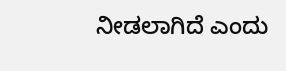ನೀಡಲಾಗಿದೆ ಎಂದು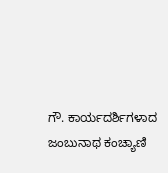ಗೌ. ಕಾರ್ಯದರ್ಶಿಗಳಾದ ಜಂಬುನಾಥ ಕಂಚ್ಯಾಣಿ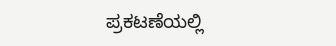ಪ್ರಕಟಣೆಯಲ್ಲಿ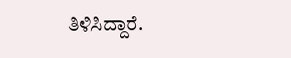ತಿಳಿಸಿದ್ದಾರೆ.